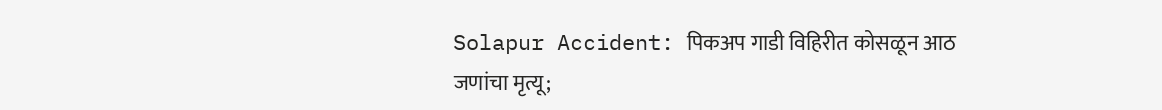Solapur Accident: पिकअप गाडी विहिरीत कोसळून आठ जणांचा मृत्यू;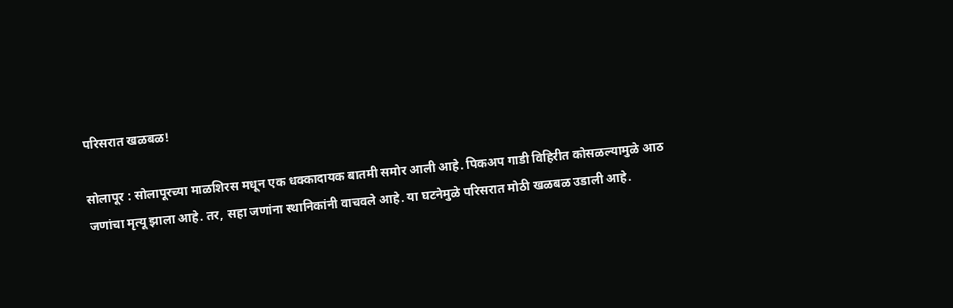परिसरात खळबळ!

सोलापूर : सोलापूरच्या माळशिरस मधून एक धक्कादायक बातमी समोर आली आहे. पिकअप गाडी विहिरीत कोसळल्यामुळे आठ जणांचा मृत्यू झाला आहे. तर, सहा जणांना स्थानिकांनी वाचवले आहे. या घटनेमुळे परिसरात मोठी खळबळ उडाली आहे.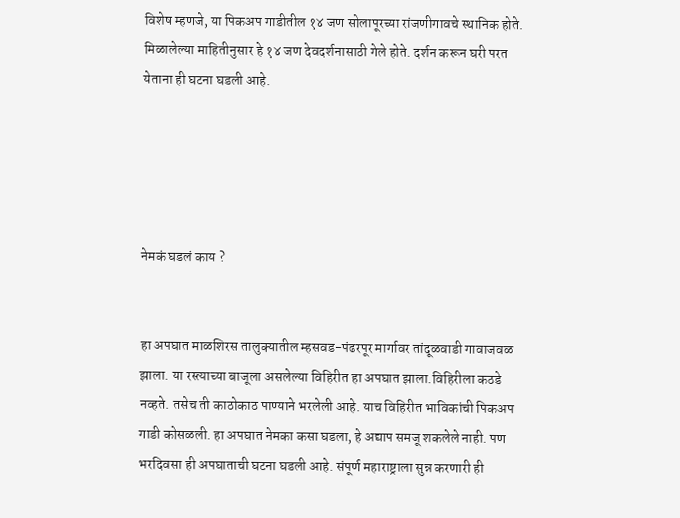विशेष म्हणजे, या पिकअप गाडीतील १४ जण सोलापूरच्या रांजणीगावचे स्थानिक होते. मिळालेल्या माहितीनुसार हे १४ जण देवदर्शनासाठी गेले होते. दर्शन करून घरी परत येताना ही घटना घडली आहे.





नेमकं घडलं काय ?


हा अपघात माळशिरस तालुक्यातील म्हसवड-पंढरपूर मार्गावर तांदूळवाडी गावाजवळ झाला. या रस्त्याच्या बाजूला असलेल्या विहिरीत हा अपघात झाला.विहिरीला कठडे नव्हते. तसेच ती काठोकाठ पाण्याने भरलेली आहे. याच विहिरीत भाविकांची पिकअप गाडी कोसळली. हा अपघात नेमका कसा घडला, हे अद्याप समजू शकलेले नाही. पण भरदिवसा ही अपघाताची घटना घडली आहे. संपूर्ण महाराष्ट्राला सुन्न करणारी ही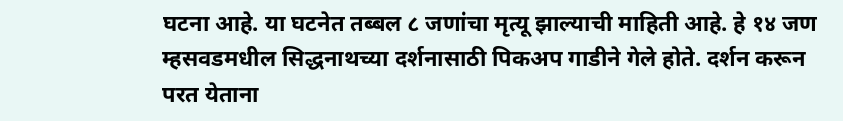घटना आहे. या घटनेत तब्बल ८ जणांचा मृत्यू झाल्याची माहिती आहे. हे १४ जण म्हसवडमधील सिद्धनाथच्या दर्शनासाठी पिकअप गाडीने गेले होते. दर्शन करून परत येताना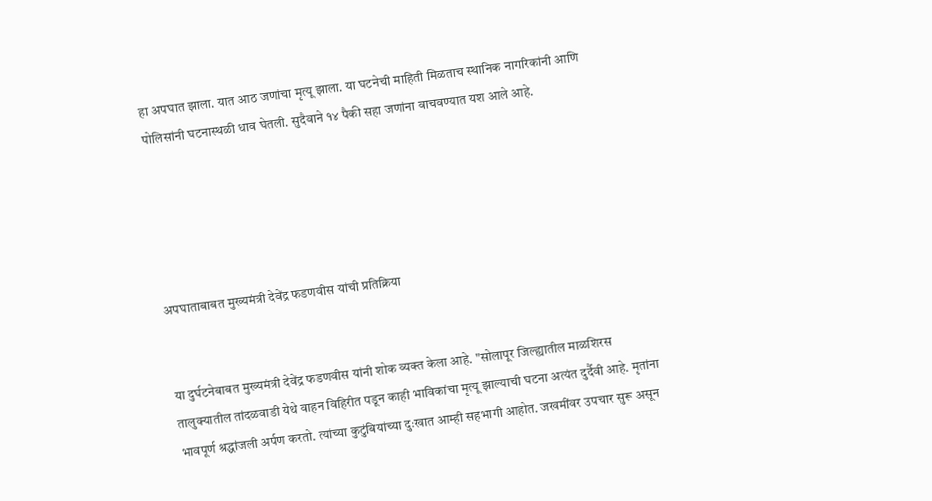हा अपघात झाला. यात आठ जणांचा मृत्यू झाला. या घटनेची माहिती मिळताच स्थानिक नागरिकांनी आणि पोलिसांनी घटनास्थळी धाव घेतली. सुदैवाने १४ पैकी सहा जणांना वाचवण्यात यश आले आहे.





अपघाताबाबत मुख्यमंत्री देवेंद्र फडणवीस यांची प्रतिक्रिया


या दुर्घटनेबाबत मुख्यमंत्री देवेंद्र फडणवीस यांनी शोक व्यक्त केला आहे. "सोलापूर जिल्ह्यातील माळशिरस तालुक्यातील तांदळवाडी येथे वाहन विहिरीत पडून काही भाविकांचा मृत्यू झाल्याची घटना अत्यंत दुर्दैवी आहे. मृतांना भावपूर्ण श्रद्धांजली अर्पण करतो. त्यांच्या कुटुंबियांच्या दुःखात आम्ही सहभागी आहोत. जखमींवर उपचार सुरू असून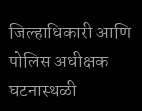जिल्हाधिकारी आणि पोलिस अधीक्षक घटनास्थळी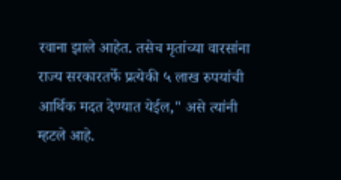रवाना झाले आहेत. तसेच मृतांच्या वारसांना राज्य सरकारतर्फे प्रत्येकी ५ लाख रुपयांची आर्थिक मदत देण्यात येईल," असे त्यांनी म्हटले आहे.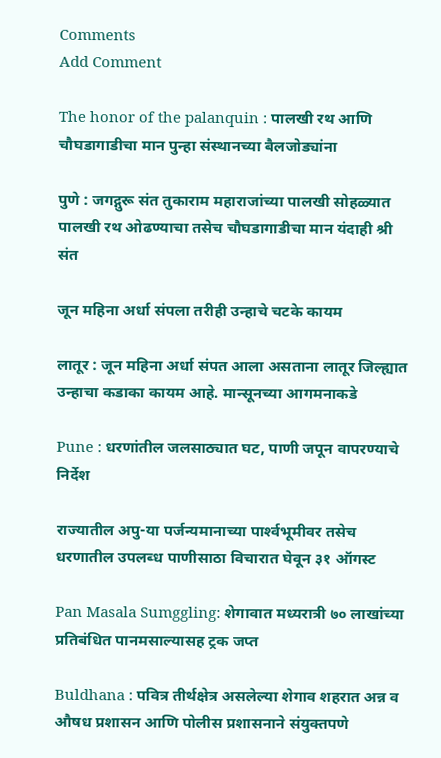Comments
Add Comment

The honor of the palanquin : पालखी रथ आणि चौघडागाडीचा मान पुन्हा संस्थानच्या बैलजोड्यांना

पुणे : जगद्गुरू संत तुकाराम महाराजांच्या पालखी सोहळ्यात पालखी रथ ओढण्याचा तसेच चौघडागाडीचा मान यंदाही श्री संत

जून महिना अर्धा संपला तरीही उन्हाचे चटके कायम

लातूर : जून महिना अर्धा संपत आला असताना लातूर जिल्ह्यात उन्हाचा कडाका कायम आहे. मान्सूनच्या आगमनाकडे

Pune : धरणांतील जलसाठ्यात घट, पाणी जपून वापरण्याचे निर्देश

राज्‍यातील अपु-या पर्जन्‍यमानाच्‍या पार्श्‍वभूमीवर तसेच धरणातील उपलब्‍ध पाणीसाठा विचारात घेवून ३१ ऑगस्‍ट

Pan Masala Sumggling: शेगावात मध्यरात्री ७० लाखांच्या प्रतिबंधित पानमसाल्यासह ट्रक जप्त

Buldhana : पवित्र तीर्थक्षेत्र असलेल्या शेगाव शहरात अन्न व औषध प्रशासन आणि पोलीस प्रशासनाने संयुक्तपणे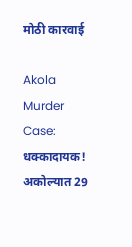मोठी कारवाई

Akola Murder Case: धक्कादायक! अकोल्यात 29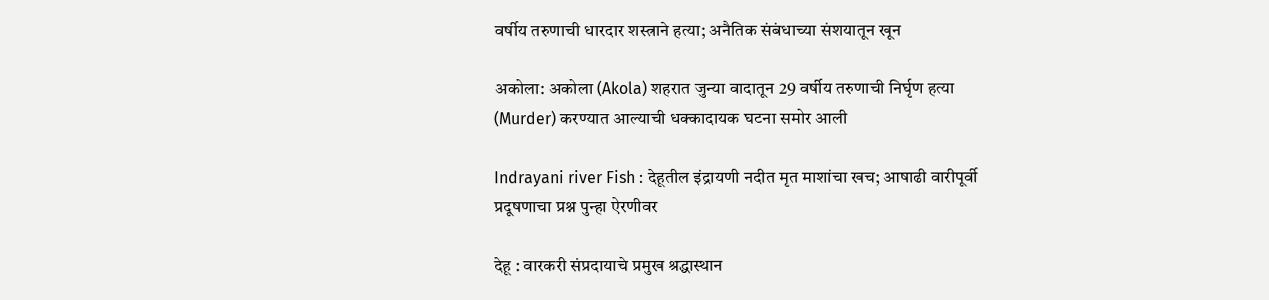वर्षीय तरुणाची धारदार शस्त्राने हत्या; अनैतिक संबंधाच्या संशयातून खून

अकोला: अकोला (Akola) शहरात जुन्या वादातून 29 वर्षीय तरुणाची निर्घृण हत्या (Murder) करण्यात आल्याची धक्कादायक घटना समोर आली

Indrayani river Fish : देहूतील इंद्रायणी नदीत मृत माशांचा खच; आषाढी वारीपूर्वी प्रदूषणाचा प्रश्न पुन्हा ऐरणीवर

देहू : वारकरी संप्रदायाचे प्रमुख श्रद्धास्थान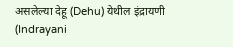असलेल्या देहू (Dehu) येथील इंद्रायणी (Indrayani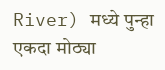River) मध्ये पुन्हा एकदा मोठ्या